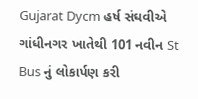Gujarat Dycm હર્ષ સંઘવીએ ગાંધીનગર ખાતેથી 101 નવીન St Bus નું લોકાર્પણ કરી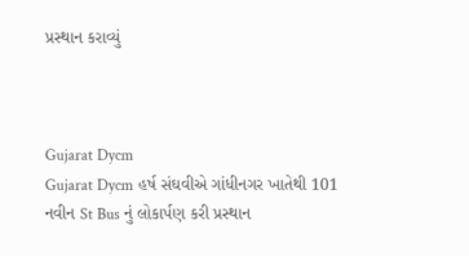પ્રસ્થાન કરાવ્યું



Gujarat Dycm
Gujarat Dycm હર્ષ સંઘવીએ ગાંધીનગર ખાતેથી 101 નવીન St Bus નું લોકાર્પણ કરી પ્રસ્થાન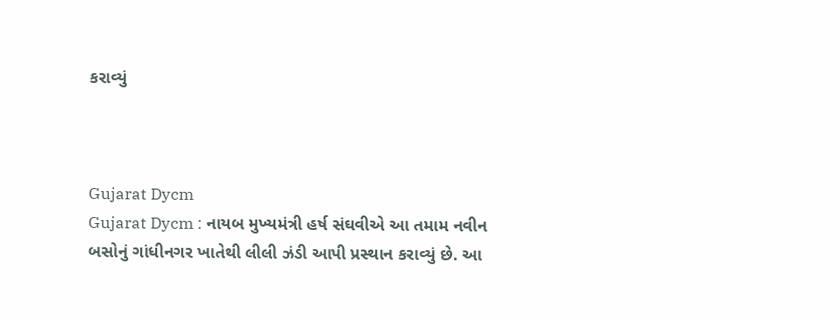કરાવ્યું



Gujarat Dycm
Gujarat Dycm : નાયબ મુખ્યમંત્રી હર્ષ સંઘવીએ આ તમામ નવીન બસોનું ગાંધીનગર ખાતેથી લીલી ઝંડી આપી પ્રસ્થાન કરાવ્યું છે. આ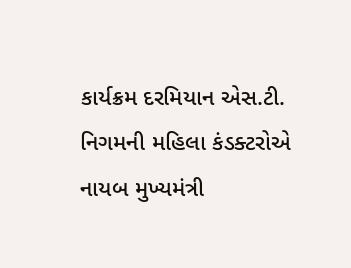કાર્યક્રમ દરમિયાન એસ.ટી. નિગમની મહિલા કંડક્ટરોએ નાયબ મુખ્યમંત્રી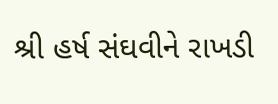શ્રી હર્ષ સંઘવીને રાખડી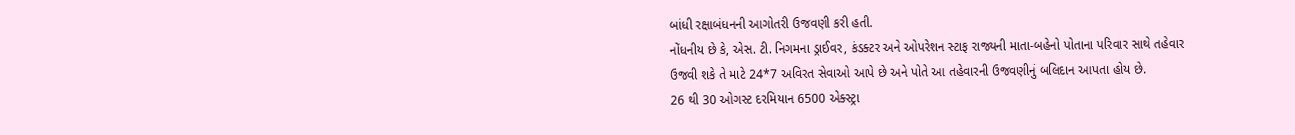બાંધી રક્ષાબંધનની આગોતરી ઉજવણી કરી હતી.
નોંધનીય છે કે, એસ. ટી. નિગમના ડ્રાઈવર, કંડક્ટર અને ઓપરેશન સ્ટાફ રાજ્યની માતા-બહેનો પોતાના પરિવાર સાથે તહેવાર ઉજવી શકે તે માટે 24*7 અવિરત સેવાઓ આપે છે અને પોતે આ તહેવારની ઉજવણીનું બલિદાન આપતા હોય છે.
26 થી 30 ઓગસ્ટ દરમિયાન 6500 એક્સ્ટ્રા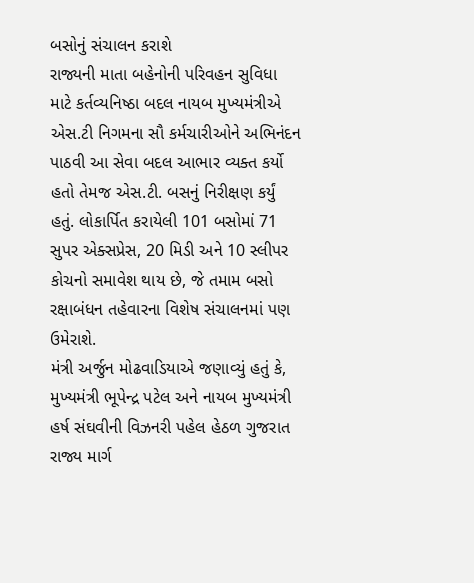બસોનું સંચાલન કરાશે
રાજ્યની માતા બહેનોની પરિવહન સુવિધા માટે કર્તવ્યનિષ્ઠા બદલ નાયબ મુખ્યમંત્રીએ એસ.ટી નિગમના સૌ કર્મચારીઓને અભિનંદન પાઠવી આ સેવા બદલ આભાર વ્યક્ત કર્યો હતો તેમજ એસ.ટી. બસનું નિરીક્ષણ કર્યું હતું. લોકાર્પિત કરાયેલી 101 બસોમાં 71 સુપર એક્સપ્રેસ, 20 મિડી અને 10 સ્લીપર કોચનો સમાવેશ થાય છે, જે તમામ બસો રક્ષાબંધન તહેવારના વિશેષ સંચાલનમાં પણ ઉમેરાશે.
મંત્રી અર્જુન મોઢવાડિયાએ જણાવ્યું હતું કે, મુખ્યમંત્રી ભૂપેન્દ્ર પટેલ અને નાયબ મુખ્યમંત્રી હર્ષ સંઘવીની વિઝનરી પહેલ હેઠળ ગુજરાત રાજ્ય માર્ગ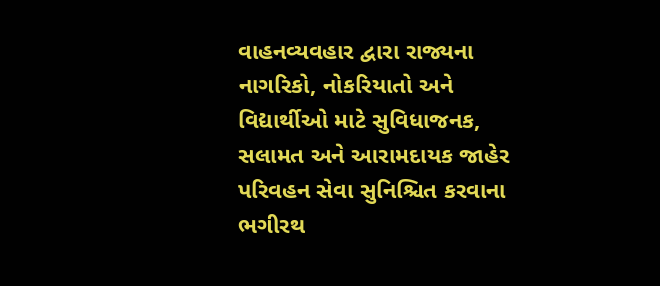વાહનવ્યવહાર દ્વારા રાજ્યના નાગરિકો, નોકરિયાતો અને વિદ્યાર્થીઓ માટે સુવિધાજનક, સલામત અને આરામદાયક જાહેર પરિવહન સેવા સુનિશ્ચિત કરવાના ભગીરથ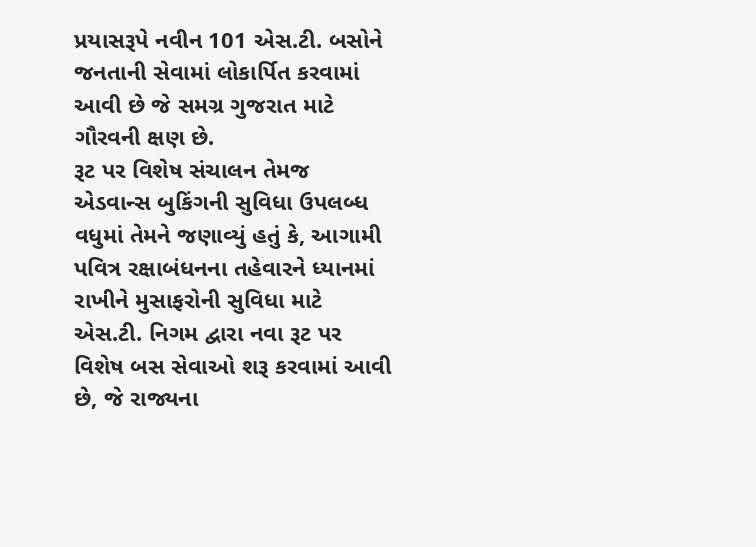પ્રયાસરૂપે નવીન 101 એસ.ટી. બસોને જનતાની સેવામાં લોકાર્પિત કરવામાં આવી છે જે સમગ્ર ગુજરાત માટે ગૌરવની ક્ષણ છે.
રૂટ પર વિશેષ સંચાલન તેમજ એડવાન્સ બુકિંગની સુવિધા ઉપલબ્ધ
વધુમાં તેમને જણાવ્યું હતું કે, આગામી પવિત્ર રક્ષાબંધનના તહેવારને ધ્યાનમાં રાખીને મુસાફરોની સુવિધા માટે એસ.ટી. નિગમ દ્વારા નવા રૂટ પર વિશેષ બસ સેવાઓ શરૂ કરવામાં આવી છે, જે રાજ્યના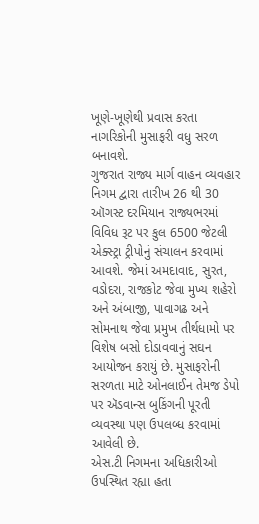ખૂણે-ખૂણેથી પ્રવાસ કરતા નાગરિકોની મુસાફરી વધુ સરળ બનાવશે.
ગુજરાત રાજ્ય માર્ગ વાહન વ્યવહાર નિગમ દ્વારા તારીખ 26 થી 30 ઑગસ્ટ દરમિયાન રાજ્યભરમાં વિવિધ રૂટ પર કુલ 6500 જેટલી એક્સ્ટ્રા ટ્રીપોનું સંચાલન કરવામાં આવશે. જેમાં અમદાવાદ, સુરત, વડોદરા, રાજકોટ જેવા મુખ્ય શહેરો અને અંબાજી, પાવાગઢ અને સોમનાથ જેવા પ્રમુખ તીર્થધામો પર વિશેષ બસો દોડાવવાનું સઘન આયોજન કરાયું છે. મુસાફરોની સરળતા માટે ઓનલાઈન તેમજ ડેપો પર ઍડવાન્સ બુકિંગની પૂરતી વ્યવસ્થા પણ ઉપલબ્ધ કરવામાં આવેલી છે.
એસ.ટી નિગમના અધિકારીઓ ઉપસ્થિત રહ્યા હતા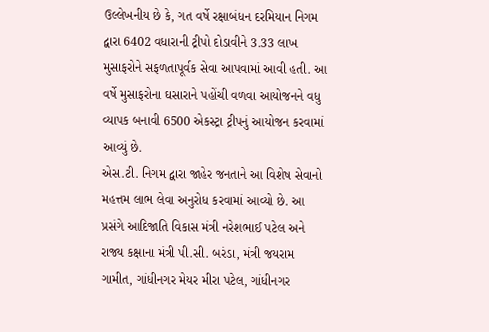ઉલ્લેખનીય છે કે, ગત વર્ષે રક્ષાબંધન દરમિયાન નિગમ દ્વારા 6402 વધારાની ટ્રીપો દોડાવીને 3.33 લાખ મુસાફરોને સફળતાપૂર્વક સેવા આપવામાં આવી હતી. આ વર્ષે મુસાફરોના ઘસારાને પહોંચી વળવા આયોજનને વધુ વ્યાપક બનાવી 6500 એકસ્ટ્રા ટ્રીપનું આયોજન કરવામાં આવ્યું છે.
એસ.ટી. નિગમ દ્વારા જાહેર જનતાને આ વિશેષ સેવાનો મહત્તમ લાભ લેવા અનુરોધ કરવામાં આવ્યો છે. આ પ્રસંગે આદિજાતિ વિકાસ મંત્રી નરેશભાઈ પટેલ અને રાજ્ય કક્ષાના મંત્રી પી.સી. બરંડા, મંત્રી જયરામ ગામીત, ગાંધીનગર મેયર મીરા પટેલ, ગાંધીનગર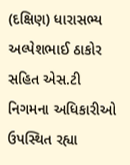(દક્ષિણ) ધારાસભ્ય અલ્પેશભાઈ ઠાકોર સહિત એસ.ટી નિગમના અધિકારીઓ ઉપસ્થિત રહ્યા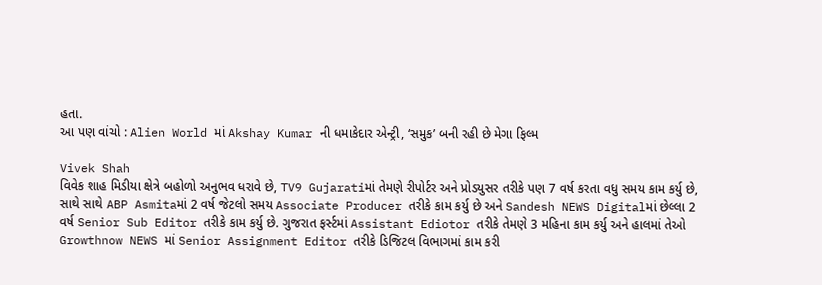હતા.
આ પણ વાંચો : Alien World માં Akshay Kumar ની ધમાકેદાર એન્ટ્રી, ‘સમુક’ બની રહી છે મેગા ફિલ્મ

Vivek Shah
વિવેક શાહ મિડીયા ક્ષેત્રે બહોળો અનુભવ ધરાવે છે, TV9 Gujaratiમાં તેમણે રીપોર્ટર અને પ્રોડયુસર તરીકે પણ 7 વર્ષ કરતા વધુ સમય કામ કર્યુ છે, સાથે સાથે ABP Asmitaમાં 2 વર્ષ જેટલો સમય Associate Producer તરીકે કામ કર્યુ છે અને Sandesh NEWS Digitalમાં છેલ્લા 2 વર્ષ Senior Sub Editor તરીકે કામ કર્યુ છે. ગુજરાત ફર્સ્ટમાં Assistant Ediotor તરીકે તેમણે 3 મહિના કામ કર્યુ અને હાલમાં તેઓ Growthnow NEWS માં Senior Assignment Editor તરીકે ડિજિટલ વિભાગમાં કામ કરી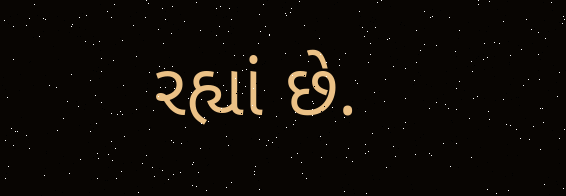રહ્યાં છે.